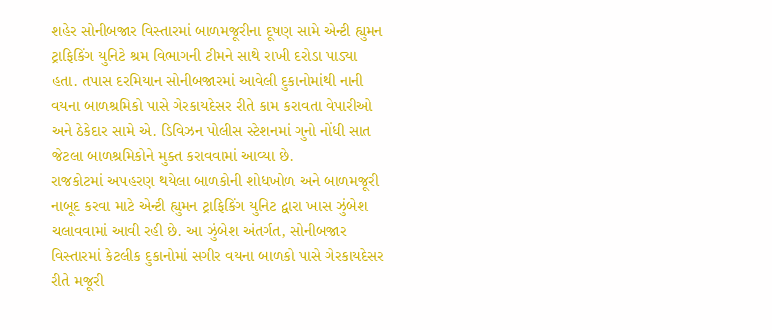શહેર સોનીબજાર વિસ્તારમાં બાળમજૂરીના દૂષણ સામે એન્ટી હ્યુમન ટ્રાફિકિંગ યુનિટે શ્રમ વિભાગની ટીમને સાથે રાખી દરોડા પાડ્યા હતા. તપાસ દરમિયાન સોનીબજારમાં આવેલી દુકાનોમાંથી નાની વયના બાળશ્રમિકો પાસે ગેરકાયદેસર રીતે કામ કરાવતા વેપારીઓ અને ઠેકેદાર સામે એ. ડિવિઝન પોલીસ સ્ટેશનમાં ગુનો નોંધી સાત જેટલા બાળશ્રમિકોને મુક્ત કરાવવામાં આવ્યા છે.
રાજકોટમાં અપહરણ થયેલા બાળકોની શોધખોળ અને બાળમજૂરી નાબૂદ કરવા માટે એન્ટી હ્યુમન ટ્રાફિકિંગ યુનિટ દ્વારા ખાસ ઝુંબેશ ચલાવવામાં આવી રહી છે. આ ઝુંબેશ અંતર્ગત, સોનીબજાર વિસ્તારમાં કેટલીક દુકાનોમાં સગીર વયના બાળકો પાસે ગેરકાયદેસર રીતે મજૂરી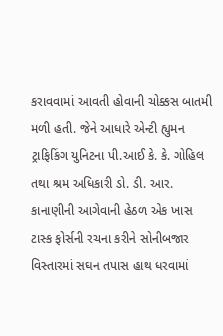કરાવવામાં આવતી હોવાની ચોક્કસ બાતમી મળી હતી. જેને આધારે એન્ટી હ્યુમન ટ્રાફિકિંગ યુનિટના પી.આઈ કે. કે. ગોહિલ તથા શ્રમ અધિકારી ડો. ડી. આર. કાનાણીની આગેવાની હેઠળ એક ખાસ ટાસ્ક ફોર્સની રચના કરીને સોનીબજાર વિસ્તારમાં સઘન તપાસ હાથ ધરવામાં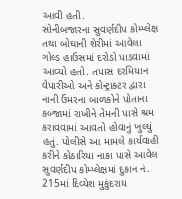આવી હતી.
સોનીબજારના સુવર્ણદીપ કોમ્પ્લેક્ષ તથા બોઘાની શેરીમાં આવેલા ગોલ્ડ હાઉસમાં દરોડો પાડવામાં આવ્યો હતો. તપાસ દરમિયાન વેપારીઓ અને કોન્ટ્રાક્ટર દ્વારા નાની ઉંમરના બાળકોને પોતાના કબ્જામાં રાખીને તેમની પાસે શ્રમ કરાવવામાં આવતો હોવાનું ખુલ્યું હતું. પોલીસે આ મામલે કાર્યવાહી કરીને કોઠારિયા નાકા પાસે આવેલ સુવર્ણદીપ કોમ્પ્લેક્ષમાં દુકાન નં. 215માં દિવ્યેશ મુકુંદરાય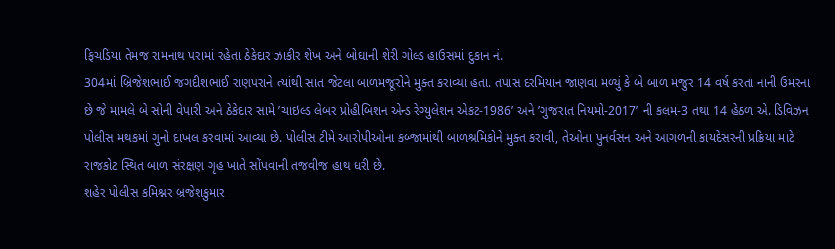ફિચડિયા તેમજ રામનાથ પરામાં રહેતા ઠેકેદાર ઝાકીર શેખ અને બોઘાની શેરી ગોલ્ડ હાઉસમાં દુકાન નં.
304માં બ્રિજેશભાઈ જગદીશભાઈ રાણપરાને ત્યાંથી સાત જેટલા બાળમજૂરોને મુક્ત કરાવ્યા હતા. તપાસ દરમિયાન જાણવા મળ્યું કે બે બાળ મજુર 14 વર્ષ કરતા નાની ઉમરના છે જે મામલે બે સોની વેપારી અને ઠેકેદાર સામે ’ચાઇલ્ડ લેબર પ્રોહીબિશન એન્ડ રેગ્યુલેશન એકટ-1986’ અને ’ગુજરાત નિયમો-2017’ ની કલમ-3 તથા 14 હેઠળ એ. ડિવિઝન પોલીસ મથકમાં ગુનો દાખલ કરવામાં આવ્યા છે. પોલીસ ટીમે આરોપીઓના કબ્જામાંથી બાળશ્રમિકોને મુક્ત કરાવી, તેઓના પુનર્વસન અને આગળની કાયદેસરની પ્રક્રિયા માટે રાજકોટ સ્થિત બાળ સંરક્ષણ ગૃહ ખાતે સોંપવાની તજવીજ હાથ ધરી છે.
શહેર પોલીસ કમિશ્નર બ્રજેશકુમાર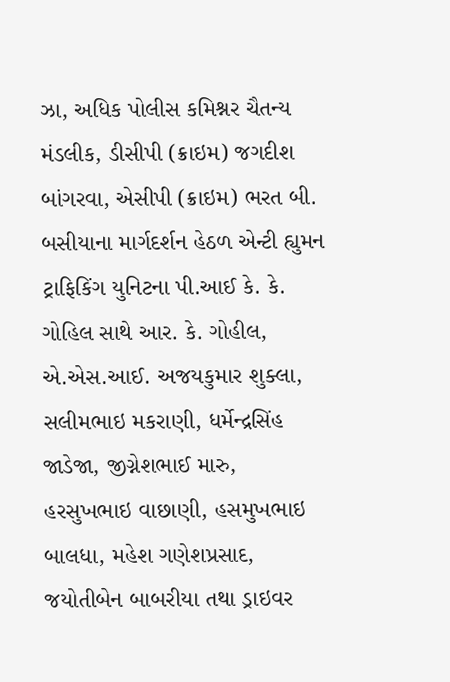ઝા, અધિક પોલીસ કમિશ્નર ચૈતન્ય મંડલીક, ડીસીપી (ક્રાઇમ) જગદીશ બાંગરવા, એસીપી (ક્રાઇમ) ભરત બી. બસીયાના માર્ગદર્શન હેઠળ એન્ટી હ્યુમન ટ્રાફિકિંગ યુનિટના પી.આઈ કે. કે. ગોહિલ સાથે આર. કે. ગોહીલ, એ.એસ.આઈ. અજયકુમાર શુક્લા, સલીમભાઇ મકરાણી, ધર્મેન્દ્રસિંહ જાડેજા, જીગ્નેશભાઈ મારુ, હરસુખભાઇ વાછાણી, હસમુખભાઇ બાલધા, મહેશ ગણેશપ્રસાદ, જયોતીબેન બાબરીયા તથા ડ્રાઇવર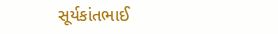સૂર્યકાંતભાઈ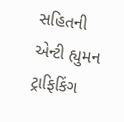સહિતની એન્ટી હ્યુમન ટ્રાફિકિંગ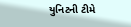યુનિટની ટીમે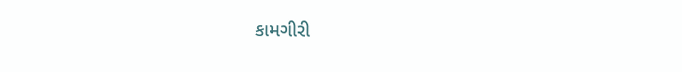કામગીરી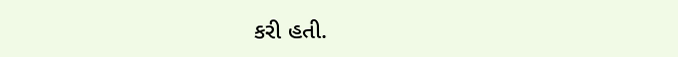કરી હતી.